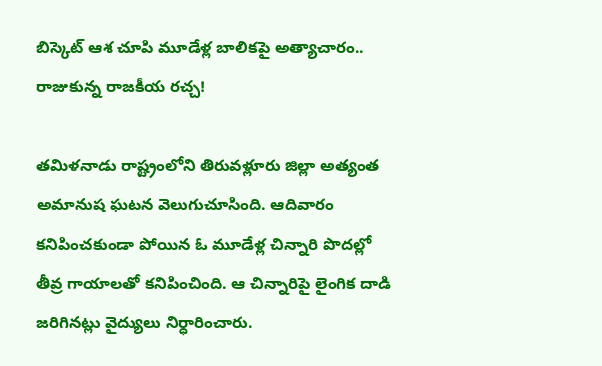బిస్కెట్ ఆశ చూపి మూడేళ్ల బాలికపై అత్యాచారం.. రాజుకున్న రాజకీయ రచ్చ!

తమిళనాడు రాష్ట్రంలోని తిరువళ్లూరు జిల్లా అత్యంత అమానుష ఘటన వెలుగుచూసింది. ఆదివారం కనిపించకుండా పోయిన ఓ మూడేళ్ల చిన్నారి పొదల్లో తీవ్ర గాయాలతో కనిపించింది. ఆ చిన్నారిపై లైంగిక దాడి జరిగినట్లు వైద్యులు నిర్ధారించారు.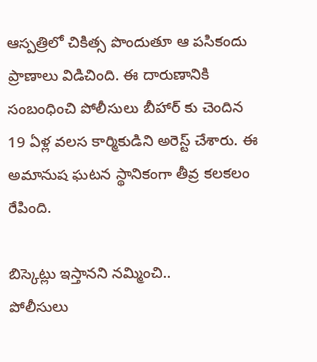ఆస్పత్రిలో చికిత్స పొందుతూ ఆ పసికందు ప్రాణాలు విడిచింది. ఈ దారుణానికి సంబంధించి పోలీసులు బీహార్ కు చెందిన 19 ఏళ్ల వలస కార్మికుడిని అరెస్ట్ చేశారు. ఈ అమానుష ఘటన స్థానికంగా తీవ్ర కలకలం రేపింది.

బిస్కెట్లు ఇస్తానని నమ్మించి..
పోలీసులు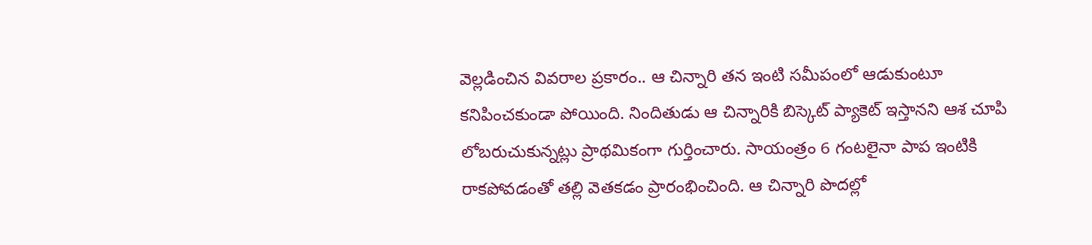వెల్లడించిన వివరాల ప్రకారం.. ఆ చిన్నారి తన ఇంటి సమీపంలో ఆడుకుంటూ కనిపించకుండా పోయింది. నిందితుడు ఆ చిన్నారికి బిస్కెట్ ప్యాకెట్ ఇస్తానని ఆశ చూపి లోబరుచుకున్నట్లు ప్రాథమికంగా గుర్తించారు. సాయంత్రం 6 గంటలైనా పాప ఇంటికి రాకపోవడంతో తల్లి వెతకడం ప్రారంభించింది. ఆ చిన్నారి పొదల్లో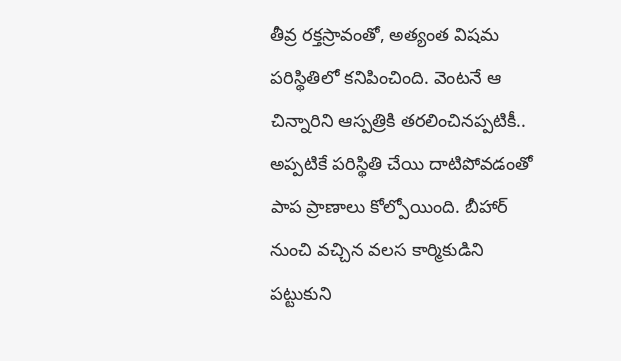తీవ్ర రక్తస్రావంతో, అత్యంత విషమ పరిస్థితిలో కనిపించింది. వెంటనే ఆ చిన్నారిని ఆస్పత్రికి తరలించినప్పటికీ.. అప్పటికే పరిస్థితి చేయి దాటిపోవడంతో పాప ప్రాణాలు కోల్పోయింది. బీహార్ నుంచి వచ్చిన వలస కార్మికుడిని పట్టుకుని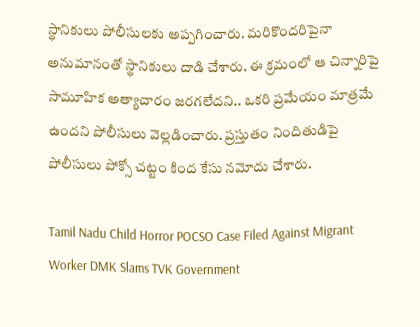స్థానికులు పోలీసులకు అప్పగించారు. మరికొందరిపైనా అనుమానంతో స్థానికులు దాడి చేశారు. ఈ క్రమంలో ఆ చిన్నారిపై సామూహిక అత్యాచారం జరగలేదని.. ఒకరి ప్రమేయం మాత్రమే ఉందని పోలీసులు వెల్లడించారు. ప్రస్తుతం నిందితుడిపై పోలీసులు పోక్సో చట్టం కింద కేసు నమోదు చేశారు.

Tamil Nadu Child Horror POCSO Case Filed Against Migrant Worker DMK Slams TVK Government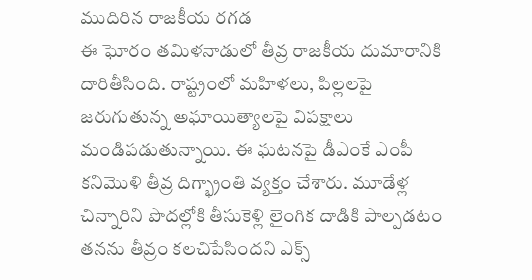ముదిరిన రాజకీయ రగడ
ఈ ఘోరం తమిళనాడులో తీవ్ర రాజకీయ దుమారానికి దారితీసింది. రాష్ట్రంలో మహిళలు, పిల్లలపై జరుగుతున్న అఘాయిత్యాలపై విపక్షాలు మండిపడుతున్నాయి. ఈ ఘటనపై డీఎంకే ఎంపీ కనిమొళి తీవ్ర దిగ్భ్రాంతి వ్యక్తం చేశారు. మూడేళ్ల చిన్నారిని పొదల్లోకి తీసుకెళ్లి లైంగిక దాడికి పాల్పడటం తనను తీవ్రం కలచిపేసిందని ఎక్స్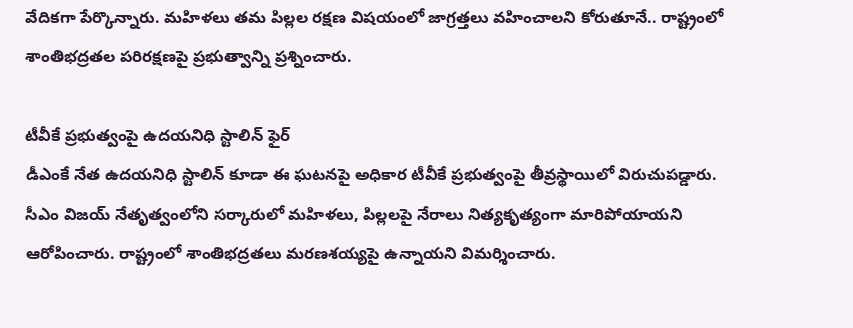వేదికగా పేర్కొన్నారు. మహిళలు తమ పిల్లల రక్షణ విషయంలో జాగ్రత్తలు వహించాలని కోరుతూనే.. రాష్ట్రంలో శాంతిభద్రతల పరిరక్షణపై ప్రభుత్వాన్ని ప్రశ్నించారు.

టీవీకే ప్రభుత్వంపై ఉదయనిధి స్టాలిన్ ఫైర్
డీఎంకే నేత ఉదయనిధి స్టాలిన్ కూడా ఈ ఘటనపై అధికార టీవీకే ప్రభుత్వంపై తీవ్రస్థాయిలో విరుచుపడ్డారు. సీఎం విజయ్ నేతృత్వంలోని సర్కారులో మహిళలు, పిల్లలపై నేరాలు నిత్యకృత్యంగా మారిపోయాయని ఆరోపించారు. రాష్ట్రంలో శాంతిభద్రతలు మరణశయ్యపై ఉన్నాయని విమర్శించారు.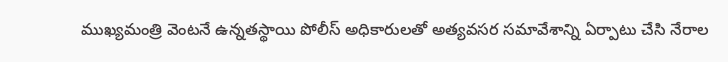ముఖ్యమంత్రి వెంటనే ఉన్నతస్థాయి పోలీస్ అధికారులతో అత్యవసర సమావేశాన్ని ఏర్పాటు చేసి నేరాల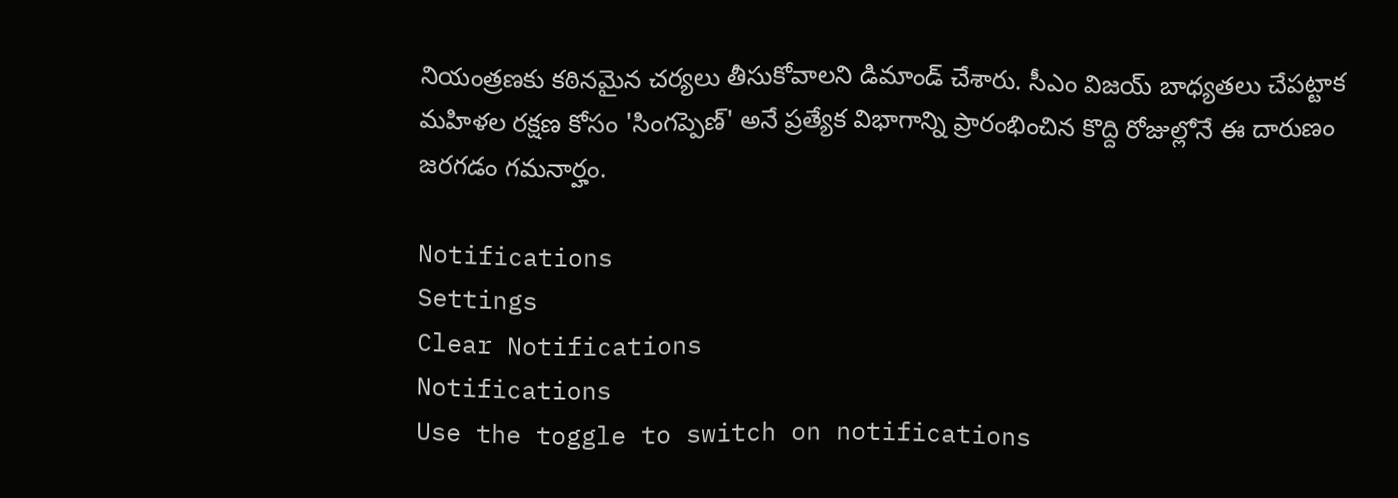నియంత్రణకు కఠినమైన చర్యలు తీసుకోవాలని డిమాండ్ చేశారు. సీఎం విజయ్ బాధ్యతలు చేపట్టాక మహిళల రక్షణ కోసం 'సింగప్పెణ్' అనే ప్రత్యేక విభాగాన్ని ప్రారంభించిన కొద్ది రోజుల్లోనే ఈ దారుణం జరగడం గమనార్హం.

Notifications
Settings
Clear Notifications
Notifications
Use the toggle to switch on notifications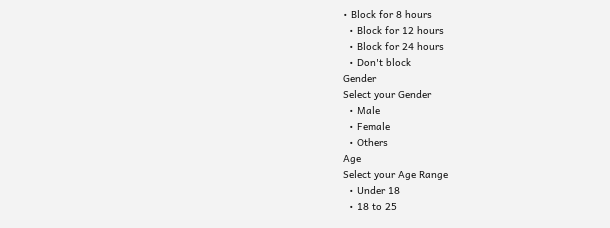• Block for 8 hours
  • Block for 12 hours
  • Block for 24 hours
  • Don't block
Gender
Select your Gender
  • Male
  • Female
  • Others
Age
Select your Age Range
  • Under 18
  • 18 to 25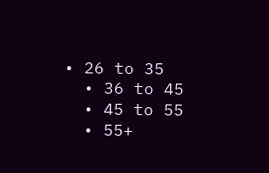• 26 to 35
  • 36 to 45
  • 45 to 55
  • 55+